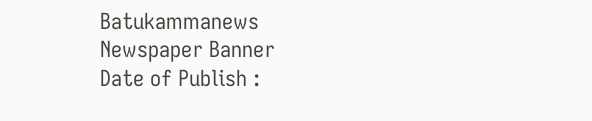Batukammanews
Newspaper Banner
Date of Publish :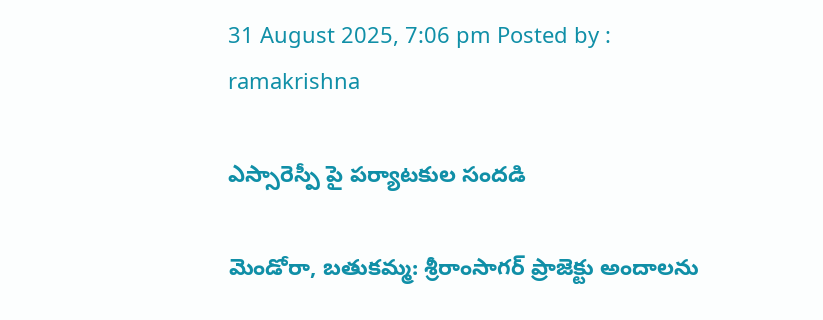31 August 2025, 7:06 pm Posted by : ramakrishna

ఎస్సారెస్పీ పై పర్యాటకుల సందడి

మెండోరా, బతుకమ్మ: శ్రీరాంసాగర్ ప్రాజెక్టు అందాలను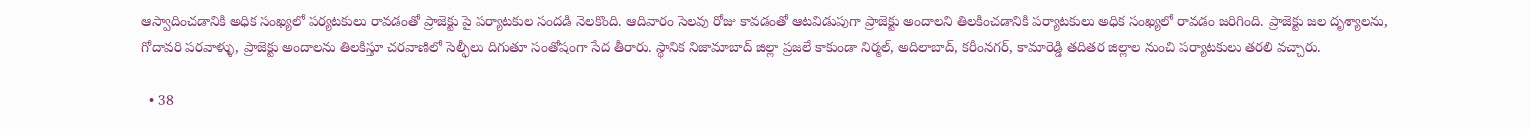ఆస్వాదించడానికి అధిక సంఖ్యలో పర్యటకులు రావడంతో ప్రాజెక్టు పై పర్యాటకుల సందడి నెలకొంది. ఆదివారం సెలవు రోజు కావడంతో ఆటవిడుపుగా ప్రాజెక్టు అందాలని తిలకించడానికి పర్యాటకులు అధిక సంఖ్యలో రావడం జరిగింది. ప్రాజెక్టు జల దృశ్యాలను, గోదావరి పరవాళ్ళు, ప్రాజెక్టు అందాలను తిలకిస్తూ చరవాణిలో సెల్ఫీలు దిగుతూ సంతోషంగా సేద తీరారు. స్థానిక నిజామాబాద్ జిల్లా ప్రజలే కాకుండా నిర్మల్, అదిలాబాద్, కరీంనగర్, కామారెడ్డి తదితర జిల్లాల నుంచి పర్యాటకులు తరలి వచ్చారు.

  • 38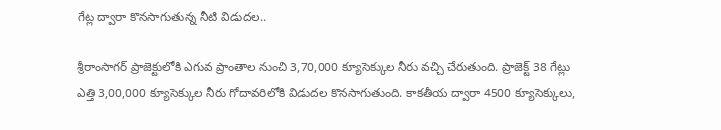గేట్ల ద్వారా కొనసాగుతున్న నీటి విడుదల..

శ్రీరాంసాగర్ ప్రాజెక్టులోకి ఎగువ ప్రాంతాల నుంచి 3,70,000 క్యూసెక్కుల నీరు వచ్చి చేరుతుంది. ప్రాజెక్ట్ 38 గేట్లు ఎత్తి 3,00,000 క్యూసెక్కుల నీరు గోదావరిలోకి విడుదల కొనసాగుతుంది. కాకతీయ ద్వారా 4500 క్యూసెక్కులు,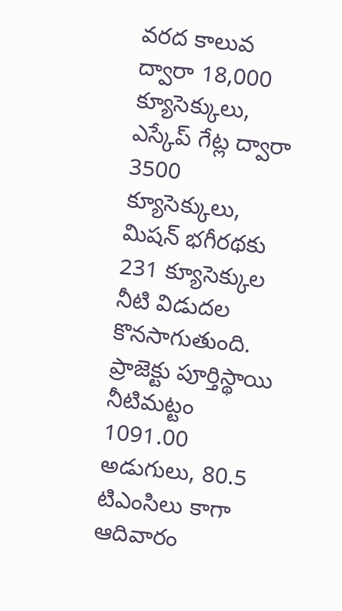వరద కాలువ ద్వారా 18,000 క్యూసెక్కులు, ఎస్కేప్ గేట్ల ద్వారా 3500 క్యూసెక్కులు, మిషన్ భగీరథకు 231 క్యూసెక్కుల నీటి విడుదల కొనసాగుతుంది. ప్రాజెక్టు పూర్తిస్థాయి నీటిమట్టం 1091.00 అడుగులు, 80.5 టిఎంసిలు కాగా ఆదివారం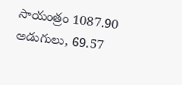సాయంత్రం 1087.90 అడుగులు, 69.57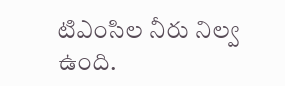టిఎంసిల నీరు నిల్వ ఉంది.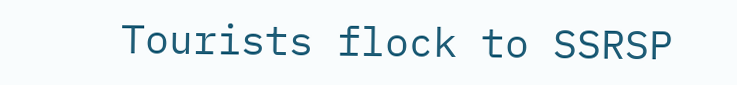Tourists flock to SSRSP